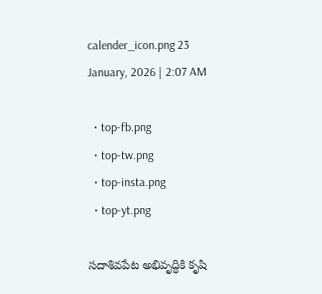calender_icon.png 23 January, 2026 | 2:07 AM

  • top-fb.png
  • top-tw.png
  • top-insta.png
  • top-yt.png

సదాశివపేట అభివృద్ధికి కృషి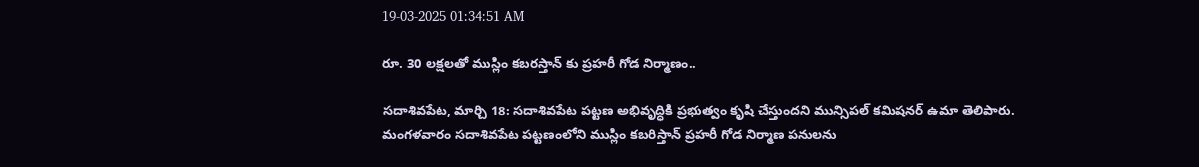19-03-2025 01:34:51 AM

రూ. 30 లక్షలతో ముస్లిం కబరస్తాన్ కు ప్రహరీ గోడ నిర్మాణం..

సదాశివపేట, మార్చి 18: సదాశివపేట పట్టణ అభివృద్ధికి ప్రభుత్వం కృషి చేస్తుందని మున్సిపల్ కమిషనర్ ఉమా తెలిపారు. మంగళవారం సదాశివపేట పట్టణంలోని ముస్లిం కబరిస్తాన్ ప్రహరీ గోడ నిర్మాణ పనులను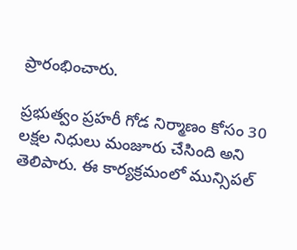ప్రారంభించారు.

ప్రభుత్వం ప్రహరీ గోడ నిర్మాణం కోసం 30 లక్షల నిధులు మంజూరు చేసింది అని తెలిపారు. ఈ కార్యక్రమంలో మున్సిపల్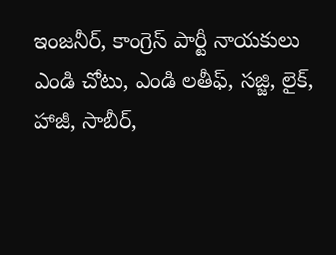ఇంజనీర్, కాంగ్రెస్ పార్టీ నాయకులు ఎండి చోటు, ఎండి లతీఫ్, సజ్జి, లైక్, హాజీ, సాబీర్,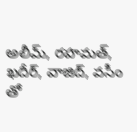అలీమ్, రహమత్, ఖదీర్, వాజిద్, వసీం తో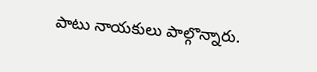పాటు నాయకులు పాల్గొన్నారు.